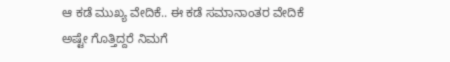ಆ ಕಡೆ ಮುಖ್ಯ ವೇದಿಕೆ.. ಈ ಕಡೆ ಸಮಾನಾಂತರ ವೇದಿಕೆ
ಅಷ್ಟೇ ಗೊತ್ತಿದ್ದರೆ ನಿಮಗೆ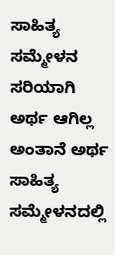ಸಾಹಿತ್ಯ ಸಮ್ಮೇಳನ ಸರಿಯಾಗಿ ಅರ್ಥ ಆಗಿಲ್ಲ ಅಂತಾನೆ ಅರ್ಥ
ಸಾಹಿತ್ಯ ಸಮ್ಮೇಳನದಲ್ಲಿ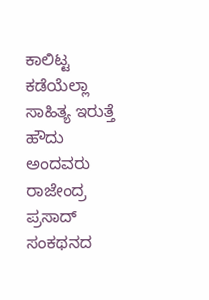ಕಾಲಿಟ್ಟ ಕಡೆಯೆಲ್ಲಾ ಸಾಹಿತ್ಯ ಇರುತ್ತೆ
ಹೌದು ಅಂದವರು ರಾಜೇಂದ್ರ ಪ್ರಸಾದ್
ಸಂಕಥನದ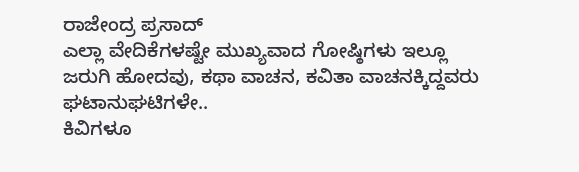ರಾಜೇಂದ್ರ ಪ್ರಸಾದ್
ಎಲ್ಲಾ ವೇದಿಕೆಗಳಷ್ಟೇ ಮುಖ್ಯವಾದ ಗೋಷ್ಠಿಗಳು ಇಲ್ಲೂ ಜರುಗಿ ಹೋದವು, ಕಥಾ ವಾಚನ, ಕವಿತಾ ವಾಚನಕ್ಕಿದ್ದವರು ಘಟಾನುಘಟಿಗಳೇ..
ಕಿವಿಗಳೂ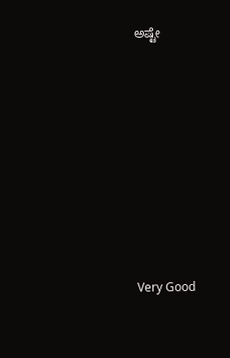ಅಷ್ಟೇ









Very Good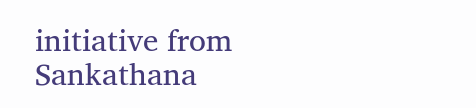initiative from Sankathana